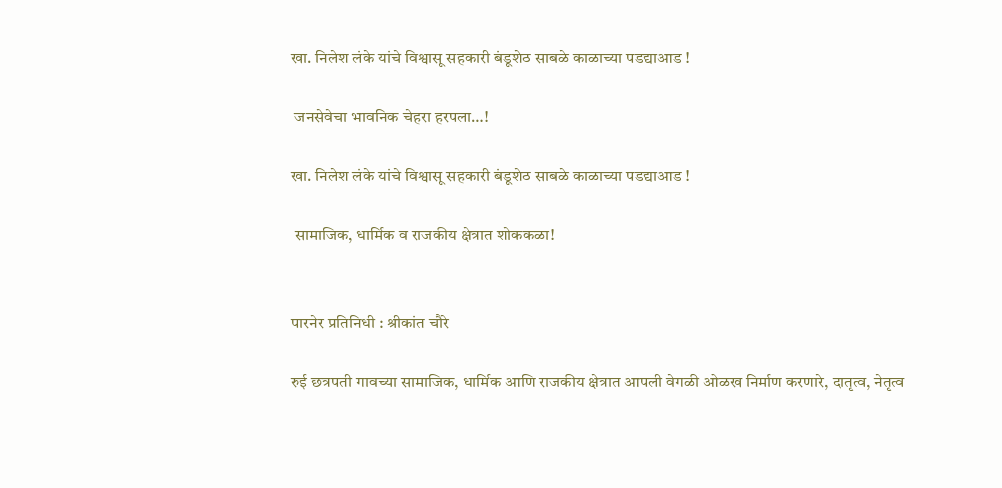खा. निलेश लंके यांचे विश्वासू सहकारी बंडूशेठ साबळे काळाच्या पडद्याआड !

 जनसेवेचा भावनिक चेहरा हरपला…!

खा. निलेश लंके यांचे विश्वासू सहकारी बंडूशेठ साबळे काळाच्या पडद्याआड !

 सामाजिक, धार्मिक व राजकीय क्षेत्रात शोककळा!


पारनेर प्रतिनिधी : श्रीकांत चौरे

रुई छत्रपती गावच्या सामाजिक, धार्मिक आणि राजकीय क्षेत्रात आपली वेगळी ओळख निर्माण करणारे, दातृत्व, नेतृत्व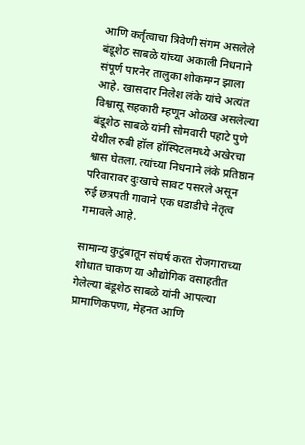आणि कर्तृत्वाचा त्रिवेणी संगम असलेले बंडूशेठ साबळे यांच्या अकाली निधनाने संपूर्ण पारनेर तालुका शोकमग्न झाला आहे. खासदार निलेश लंके यांचे अत्यंत विश्वासू सहकारी म्हणून ओळख असलेल्या बंडूशेठ साबळे यांनी सोमवारी पहाटे पुणे येथील रुबी हॉल हॉस्पिटलमध्ये अखेरचा श्वास घेतला. त्यांच्या निधनाने लंके प्रतिष्ठान परिवारावर दुःखाचे सावट पसरले असून रुई छत्रपती गावाने एक धडाडीचे नेतृत्व गमावले आहे.

सामान्य कुटुंबातून संघर्ष करत रोजगाराच्या शोधात चाकण या औद्योगिक वसाहतीत गेलेल्या बंडूशेठ साबळे यांनी आपल्या प्रामाणिकपणा, मेहनत आणि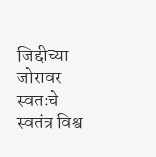जिद्दीच्या जोरावर स्वतःचे स्वतंत्र विश्व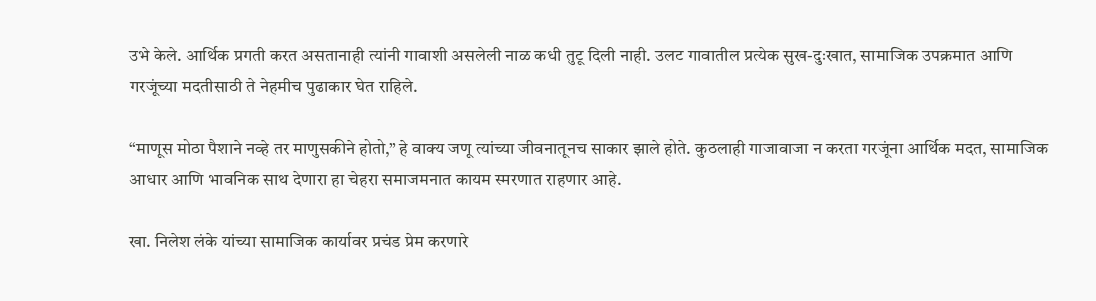उभे केले. आर्थिक प्रगती करत असतानाही त्यांनी गावाशी असलेली नाळ कधी तुटू दिली नाही. उलट गावातील प्रत्येक सुख-दुःखात, सामाजिक उपक्रमात आणि गरजूंच्या मदतीसाठी ते नेहमीच पुढाकार घेत राहिले.

“माणूस मोठा पैशाने नव्हे तर माणुसकीने होतो,” हे वाक्य जणू त्यांच्या जीवनातूनच साकार झाले होते. कुठलाही गाजावाजा न करता गरजूंना आर्थिक मदत, सामाजिक आधार आणि भावनिक साथ देणारा हा चेहरा समाजमनात कायम स्मरणात राहणार आहे.

खा. निलेश लंके यांच्या सामाजिक कार्यावर प्रचंड प्रेम करणारे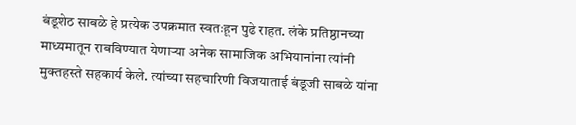बंडूशेठ साबळे हे प्रत्येक उपक्रमात स्वतःहून पुढे राहत. लंके प्रतिष्ठानच्या माध्यमातून राबविण्यात येणाऱ्या अनेक सामाजिक अभियानांना त्यांनी मुक्तहस्ते सहकार्य केले. त्यांच्या सहचारिणी विजयाताई बंडूजी साबळे यांना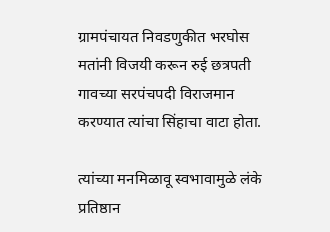ग्रामपंचायत निवडणुकीत भरघोस मतांनी विजयी करून रुई छत्रपती गावच्या सरपंचपदी विराजमान करण्यात त्यांचा सिंहाचा वाटा होता.

त्यांच्या मनमिळावू स्वभावामुळे लंके प्रतिष्ठान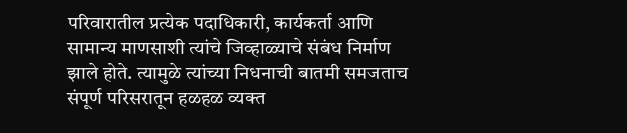परिवारातील प्रत्येक पदाधिकारी, कार्यकर्ता आणि सामान्य माणसाशी त्यांचे जिव्हाळ्याचे संबंध निर्माण झाले होते. त्यामुळे त्यांच्या निधनाची बातमी समजताच संपूर्ण परिसरातून हळहळ व्यक्त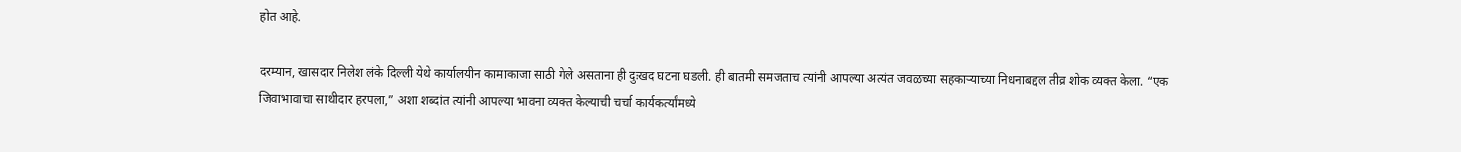होत आहे.

दरम्यान, खासदार निलेश लंके दिल्ली येथे कार्यालयीन कामाकाजा साठी गेले असताना ही दुःखद घटना घडली. ही बातमी समजताच त्यांनी आपल्या अत्यंत जवळच्या सहकाऱ्याच्या निधनाबद्दल तीव्र शोक व्यक्त केला. “एक जिवाभावाचा साथीदार हरपला,” अशा शब्दांत त्यांनी आपल्या भावना व्यक्त केल्याची चर्चा कार्यकर्त्यांमध्ये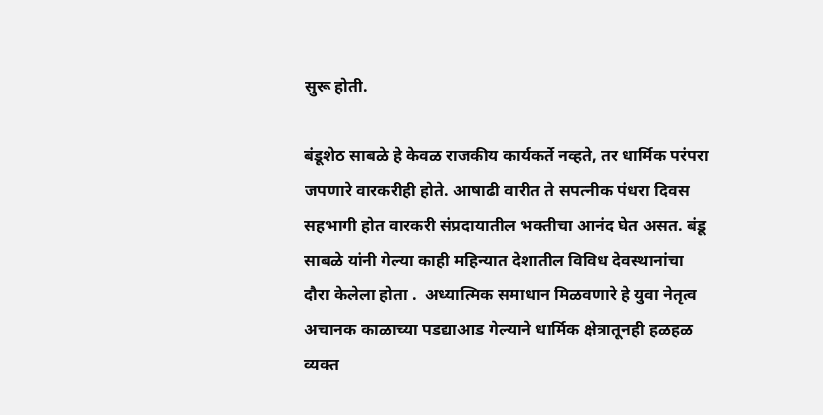सुरू होती.

बंडूशेठ साबळे हे केवळ राजकीय कार्यकर्ते नव्हते, तर धार्मिक परंपरा जपणारे वारकरीही होते. आषाढी वारीत ते सपत्नीक पंधरा दिवस सहभागी होत वारकरी संप्रदायातील भक्तीचा आनंद घेत असत. बंडू साबळे यांनी गेल्या काही महिन्यात देशातील विविध देवस्थानांचा दौरा केलेला होता .  अध्यात्मिक समाधान मिळवणारे हे युवा नेतृत्व अचानक काळाच्या पडद्याआड गेल्याने धार्मिक क्षेत्रातूनही हळहळ व्यक्त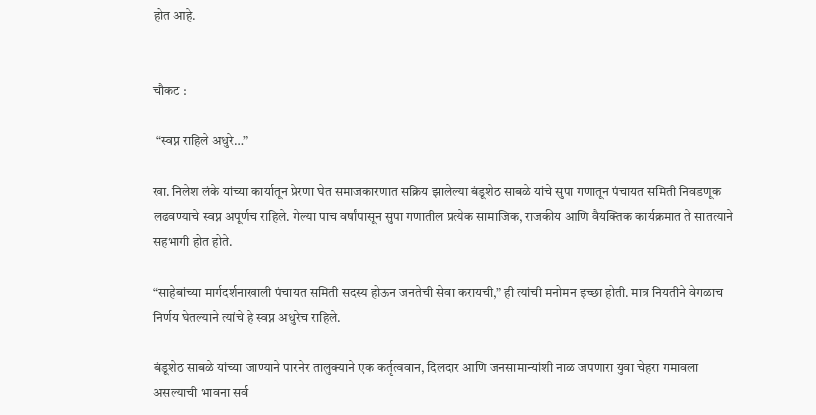होत आहे.


चौकट :

 “स्वप्न राहिले अधुरे…”

खा. निलेश लंके यांच्या कार्यातून प्रेरणा घेत समाजकारणात सक्रिय झालेल्या बंडूशेठ साबळे यांचे सुपा गणातून पंचायत समिती निवडणूक लढवण्याचे स्वप्न अपूर्णच राहिले. गेल्या पाच वर्षांपासून सुपा गणातील प्रत्येक सामाजिक, राजकीय आणि वैयक्तिक कार्यक्रमात ते सातत्याने सहभागी होत होते.

“साहेबांच्या मार्गदर्शनाखाली पंचायत समिती सदस्य होऊन जनतेची सेवा करायची,” ही त्यांची मनोमन इच्छा होती. मात्र नियतीने वेगळाच निर्णय घेतल्याने त्यांचे हे स्वप्न अधुरेच राहिले.

बंडूशेठ साबळे यांच्या जाण्याने पारनेर तालुक्याने एक कर्तृत्ववान, दिलदार आणि जनसामान्यांशी नाळ जपणारा युवा चेहरा गमावला असल्याची भावना सर्व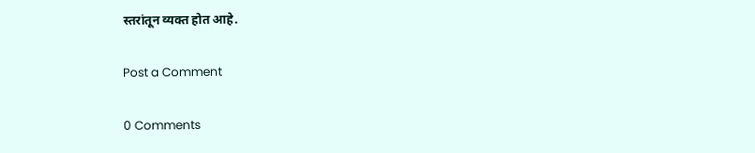स्तरांतून व्यक्त होत आहे.

Post a Comment

0 Comments